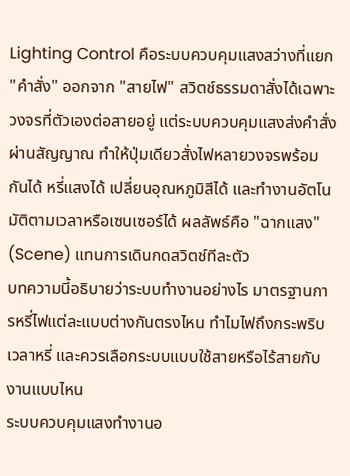Lighting Control คือระบบควบคุมแสงสว่างที่แยก "คำสั่ง" ออกจาก "สายไฟ" สวิตช์ธรรมดาสั่งได้เฉพาะวงจรที่ตัวเองต่อสายอยู่ แต่ระบบควบคุมแสงส่งคำสั่งผ่านสัญญาณ ทำให้ปุ่มเดียวสั่งไฟหลายวงจรพร้อมกันได้ หรี่แสงได้ เปลี่ยนอุณหภูมิสีได้ และทำงานอัตโนมัติตามเวลาหรือเซนเซอร์ได้ ผลลัพธ์คือ "ฉากแสง" (Scene) แทนการเดินกดสวิตช์ทีละตัว
บทความนี้อธิบายว่าระบบทำงานอย่างไร มาตรฐานการหรี่ไฟแต่ละแบบต่างกันตรงไหน ทำไมไฟถึงกระพริบเวลาหรี่ และควรเลือกระบบแบบใช้สายหรือไร้สายกับงานแบบไหน
ระบบควบคุมแสงทำงานอ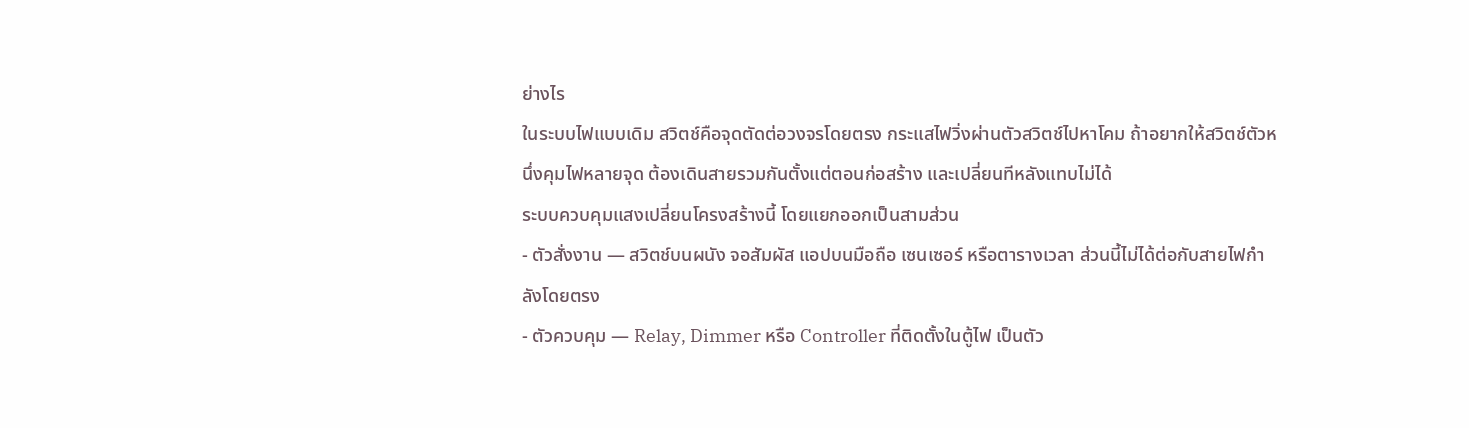ย่างไร
ในระบบไฟแบบเดิม สวิตช์คือจุดตัดต่อวงจรโดยตรง กระแสไฟวิ่งผ่านตัวสวิตช์ไปหาโคม ถ้าอยากให้สวิตช์ตัวหนึ่งคุมไฟหลายจุด ต้องเดินสายรวมกันตั้งแต่ตอนก่อสร้าง และเปลี่ยนทีหลังแทบไม่ได้
ระบบควบคุมแสงเปลี่ยนโครงสร้างนี้ โดยแยกออกเป็นสามส่วน
- ตัวสั่งงาน — สวิตช์บนผนัง จอสัมผัส แอปบนมือถือ เซนเซอร์ หรือตารางเวลา ส่วนนี้ไม่ได้ต่อกับสายไฟกำลังโดยตรง
- ตัวควบคุม — Relay, Dimmer หรือ Controller ที่ติดตั้งในตู้ไฟ เป็นตัว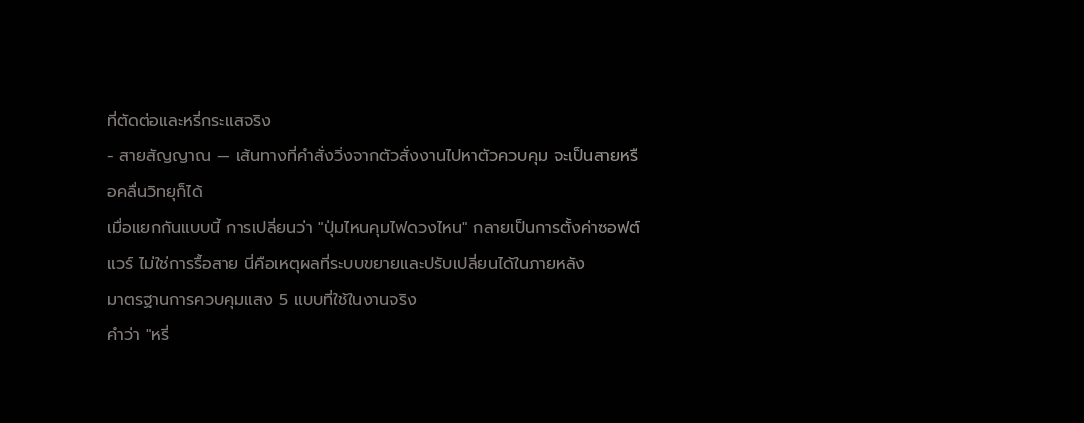ที่ตัดต่อและหรี่กระแสจริง
- สายสัญญาณ — เส้นทางที่คำสั่งวิ่งจากตัวสั่งงานไปหาตัวควบคุม จะเป็นสายหรือคลื่นวิทยุก็ได้
เมื่อแยกกันแบบนี้ การเปลี่ยนว่า "ปุ่มไหนคุมไฟดวงไหน" กลายเป็นการตั้งค่าซอฟต์แวร์ ไม่ใช่การรื้อสาย นี่คือเหตุผลที่ระบบขยายและปรับเปลี่ยนได้ในภายหลัง
มาตรฐานการควบคุมแสง 5 แบบที่ใช้ในงานจริง
คำว่า "หรี่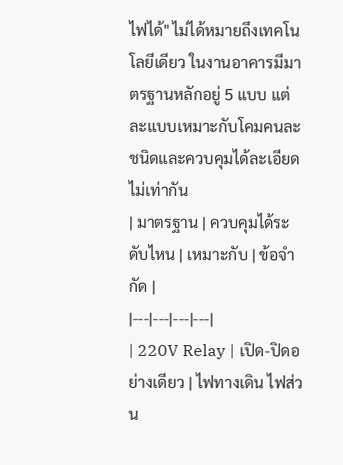ไฟได้" ไม่ได้หมายถึงเทคโนโลยีเดียว ในงานอาคารมีมาตรฐานหลักอยู่ 5 แบบ แต่ละแบบเหมาะกับโคมคนละชนิดและควบคุมได้ละเอียดไม่เท่ากัน
| มาตรฐาน | ควบคุมได้ระดับไหน | เหมาะกับ | ข้อจำกัด |
|---|---|---|---|
| 220V Relay | เปิด-ปิดอย่างเดียว | ไฟทางเดิน ไฟส่วน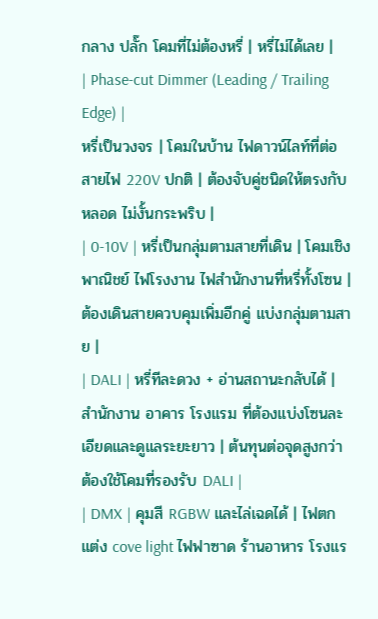กลาง ปลั๊ก โคมที่ไม่ต้องหรี่ | หรี่ไม่ได้เลย |
| Phase-cut Dimmer (Leading / Trailing Edge) |
หรี่เป็นวงจร | โคมในบ้าน ไฟดาวน์ไลท์ที่ต่อสายไฟ 220V ปกติ | ต้องจับคู่ชนิดให้ตรงกับหลอด ไม่งั้นกระพริบ |
| 0-10V | หรี่เป็นกลุ่มตามสายที่เดิน | โคมเชิงพาณิชย์ ไฟโรงงาน ไฟสำนักงานที่หรี่ทั้งโซน | ต้องเดินสายควบคุมเพิ่มอีกคู่ แบ่งกลุ่มตามสาย |
| DALI | หรี่ทีละดวง + อ่านสถานะกลับได้ | สำนักงาน อาคาร โรงแรม ที่ต้องแบ่งโซนละเอียดและดูแลระยะยาว | ต้นทุนต่อจุดสูงกว่า ต้องใช้โคมที่รองรับ DALI |
| DMX | คุมสี RGBW และไล่เฉดได้ | ไฟตกแต่ง cove light ไฟฟาซาด ร้านอาหาร โรงแร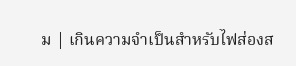ม | เกินความจำเป็นสำหรับไฟส่องส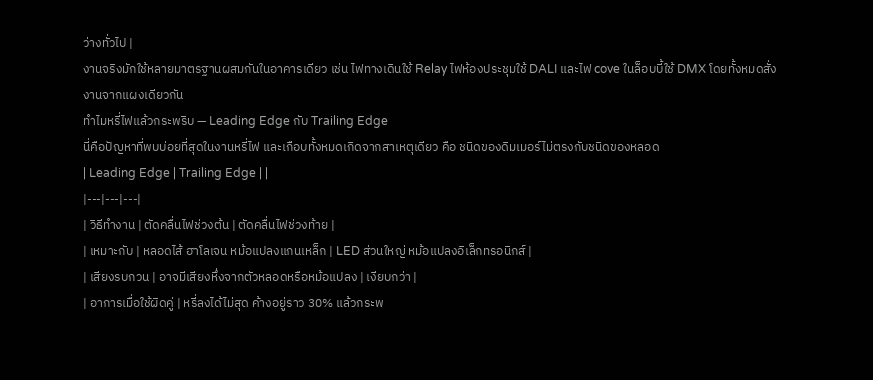ว่างทั่วไป |
งานจริงมักใช้หลายมาตรฐานผสมกันในอาคารเดียว เช่น ไฟทางเดินใช้ Relay ไฟห้องประชุมใช้ DALI และไฟ cove ในล็อบบี้ใช้ DMX โดยทั้งหมดสั่งงานจากแผงเดียวกัน
ทำไมหรี่ไฟแล้วกระพริบ — Leading Edge กับ Trailing Edge
นี่คือปัญหาที่พบบ่อยที่สุดในงานหรี่ไฟ และเกือบทั้งหมดเกิดจากสาเหตุเดียว คือ ชนิดของดิมเมอร์ไม่ตรงกับชนิดของหลอด
| Leading Edge | Trailing Edge | |
|---|---|---|
| วิธีทำงาน | ตัดคลื่นไฟช่วงต้น | ตัดคลื่นไฟช่วงท้าย |
| เหมาะกับ | หลอดไส้ ฮาโลเจน หม้อแปลงแกนเหล็ก | LED ส่วนใหญ่ หม้อแปลงอิเล็กทรอนิกส์ |
| เสียงรบกวน | อาจมีเสียงหึ่งจากตัวหลอดหรือหม้อแปลง | เงียบกว่า |
| อาการเมื่อใช้ผิดคู่ | หรี่ลงได้ไม่สุด ค้างอยู่ราว 30% แล้วกระพ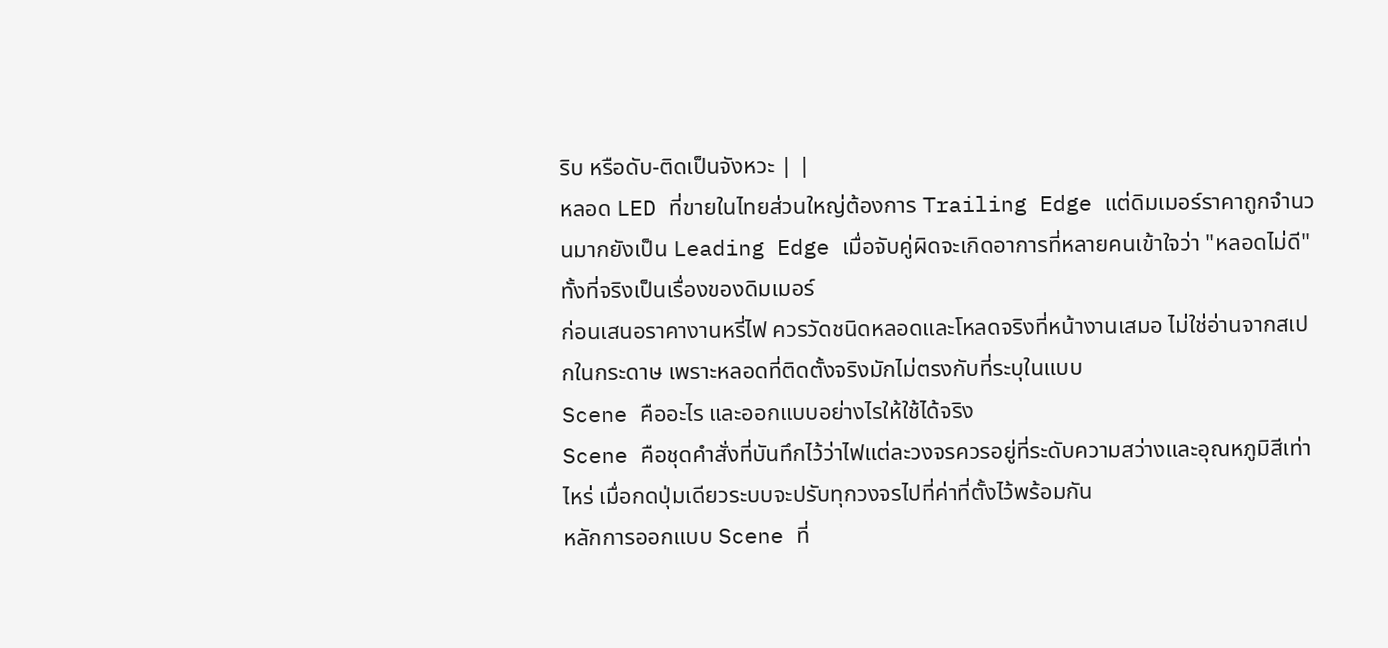ริบ หรือดับ-ติดเป็นจังหวะ | |
หลอด LED ที่ขายในไทยส่วนใหญ่ต้องการ Trailing Edge แต่ดิมเมอร์ราคาถูกจำนวนมากยังเป็น Leading Edge เมื่อจับคู่ผิดจะเกิดอาการที่หลายคนเข้าใจว่า "หลอดไม่ดี" ทั้งที่จริงเป็นเรื่องของดิมเมอร์
ก่อนเสนอราคางานหรี่ไฟ ควรวัดชนิดหลอดและโหลดจริงที่หน้างานเสมอ ไม่ใช่อ่านจากสเปกในกระดาษ เพราะหลอดที่ติดตั้งจริงมักไม่ตรงกับที่ระบุในแบบ
Scene คืออะไร และออกแบบอย่างไรให้ใช้ได้จริง
Scene คือชุดคำสั่งที่บันทึกไว้ว่าไฟแต่ละวงจรควรอยู่ที่ระดับความสว่างและอุณหภูมิสีเท่าไหร่ เมื่อกดปุ่มเดียวระบบจะปรับทุกวงจรไปที่ค่าที่ตั้งไว้พร้อมกัน
หลักการออกแบบ Scene ที่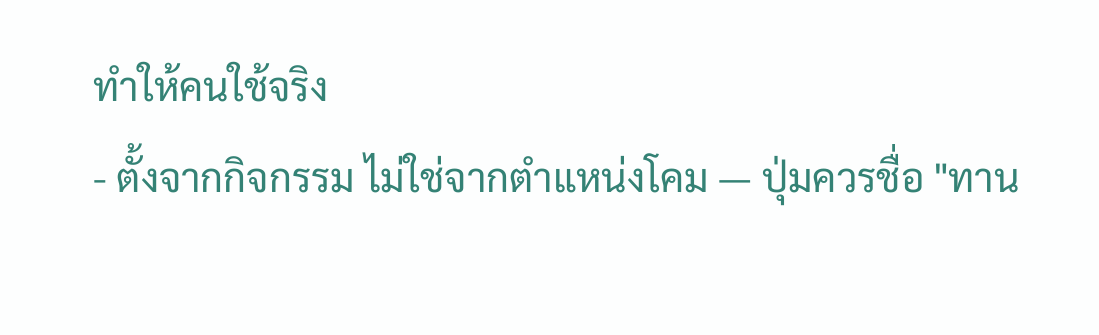ทำให้คนใช้จริง
- ตั้งจากกิจกรรม ไม่ใช่จากตำแหน่งโคม — ปุ่มควรชื่อ "ทาน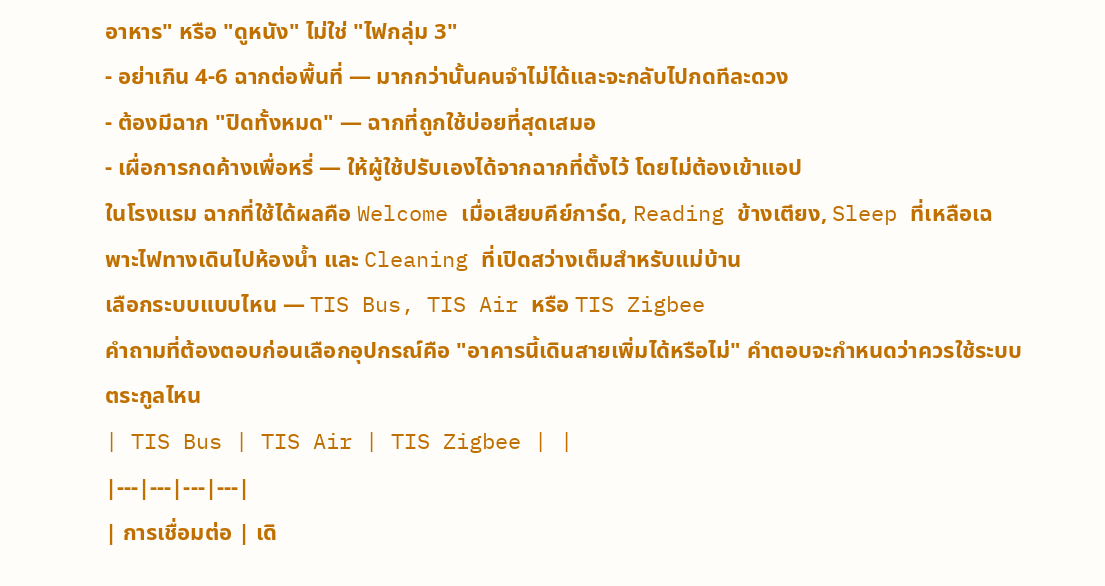อาหาร" หรือ "ดูหนัง" ไม่ใช่ "ไฟกลุ่ม 3"
- อย่าเกิน 4-6 ฉากต่อพื้นที่ — มากกว่านั้นคนจำไม่ได้และจะกลับไปกดทีละดวง
- ต้องมีฉาก "ปิดทั้งหมด" — ฉากที่ถูกใช้บ่อยที่สุดเสมอ
- เผื่อการกดค้างเพื่อหรี่ — ให้ผู้ใช้ปรับเองได้จากฉากที่ตั้งไว้ โดยไม่ต้องเข้าแอป
ในโรงแรม ฉากที่ใช้ได้ผลคือ Welcome เมื่อเสียบคีย์การ์ด, Reading ข้างเตียง, Sleep ที่เหลือเฉพาะไฟทางเดินไปห้องน้ำ และ Cleaning ที่เปิดสว่างเต็มสำหรับแม่บ้าน
เลือกระบบแบบไหน — TIS Bus, TIS Air หรือ TIS Zigbee
คำถามที่ต้องตอบก่อนเลือกอุปกรณ์คือ "อาคารนี้เดินสายเพิ่มได้หรือไม่" คำตอบจะกำหนดว่าควรใช้ระบบตระกูลไหน
| TIS Bus | TIS Air | TIS Zigbee | |
|---|---|---|---|
| การเชื่อมต่อ | เดิ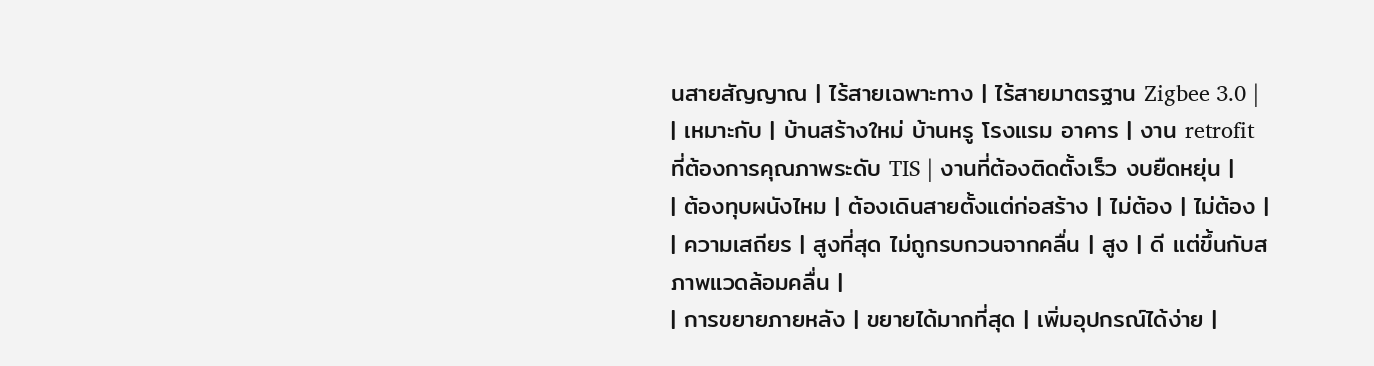นสายสัญญาณ | ไร้สายเฉพาะทาง | ไร้สายมาตรฐาน Zigbee 3.0 |
| เหมาะกับ | บ้านสร้างใหม่ บ้านหรู โรงแรม อาคาร | งาน retrofit ที่ต้องการคุณภาพระดับ TIS | งานที่ต้องติดตั้งเร็ว งบยืดหยุ่น |
| ต้องทุบผนังไหม | ต้องเดินสายตั้งแต่ก่อสร้าง | ไม่ต้อง | ไม่ต้อง |
| ความเสถียร | สูงที่สุด ไม่ถูกรบกวนจากคลื่น | สูง | ดี แต่ขึ้นกับสภาพแวดล้อมคลื่น |
| การขยายภายหลัง | ขยายได้มากที่สุด | เพิ่มอุปกรณ์ได้ง่าย |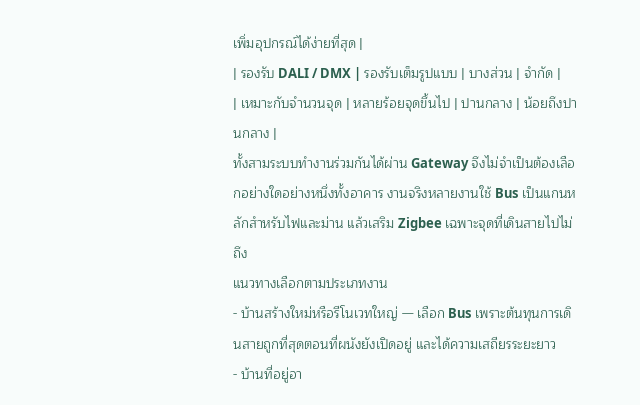เพิ่มอุปกรณ์ได้ง่ายที่สุด |
| รองรับ DALI / DMX | รองรับเต็มรูปแบบ | บางส่วน | จำกัด |
| เหมาะกับจำนวนจุด | หลายร้อยจุดขึ้นไป | ปานกลาง | น้อยถึงปานกลาง |
ทั้งสามระบบทำงานร่วมกันได้ผ่าน Gateway จึงไม่จำเป็นต้องเลือกอย่างใดอย่างหนึ่งทั้งอาคาร งานจริงหลายงานใช้ Bus เป็นแกนหลักสำหรับไฟและม่าน แล้วเสริม Zigbee เฉพาะจุดที่เดินสายไปไม่ถึง
แนวทางเลือกตามประเภทงาน
- บ้านสร้างใหม่หรือรีโนเวทใหญ่ — เลือก Bus เพราะต้นทุนการเดินสายถูกที่สุดตอนที่ผนังยังเปิดอยู่ และได้ความเสถียรระยะยาว
- บ้านที่อยู่อา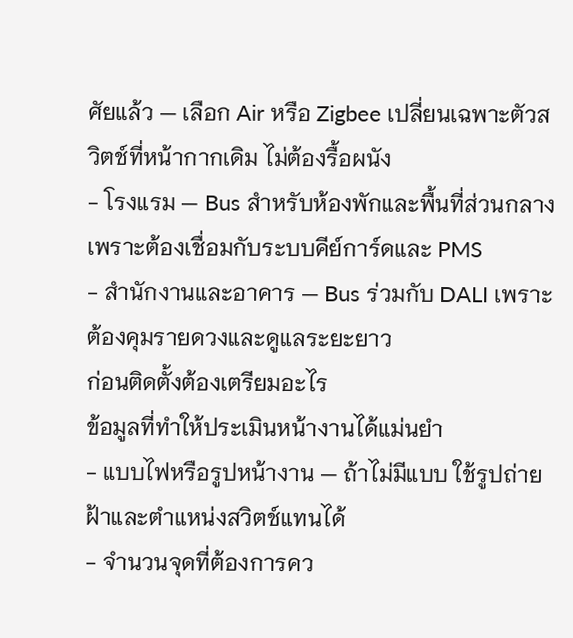ศัยแล้ว — เลือก Air หรือ Zigbee เปลี่ยนเฉพาะตัวสวิตช์ที่หน้ากากเดิม ไม่ต้องรื้อผนัง
- โรงแรม — Bus สำหรับห้องพักและพื้นที่ส่วนกลาง เพราะต้องเชื่อมกับระบบคีย์การ์ดและ PMS
- สำนักงานและอาคาร — Bus ร่วมกับ DALI เพราะต้องคุมรายดวงและดูแลระยะยาว
ก่อนติดตั้งต้องเตรียมอะไร
ข้อมูลที่ทำให้ประเมินหน้างานได้แม่นยำ
- แบบไฟหรือรูปหน้างาน — ถ้าไม่มีแบบ ใช้รูปถ่ายฝ้าและตำแหน่งสวิตช์แทนได้
- จำนวนจุดที่ต้องการคว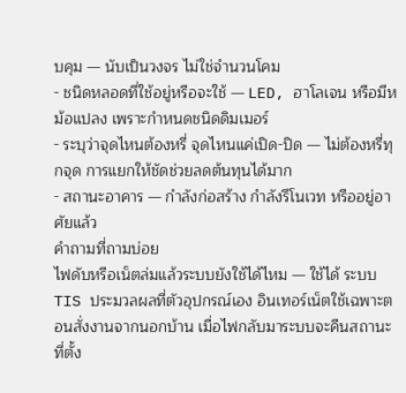บคุม — นับเป็นวงจร ไม่ใช่จำนวนโคม
- ชนิดหลอดที่ใช้อยู่หรือจะใช้ — LED, ฮาโลเจน หรือมีหม้อแปลง เพราะกำหนดชนิดดิมเมอร์
- ระบุว่าจุดไหนต้องหรี่ จุดไหนแค่เปิด-ปิด — ไม่ต้องหรี่ทุกจุด การแยกให้ชัดช่วยลดต้นทุนได้มาก
- สถานะอาคาร — กำลังก่อสร้าง กำลังรีโนเวท หรืออยู่อาศัยแล้ว
คำถามที่ถามบ่อย
ไฟดับหรือเน็ตล่มแล้วระบบยังใช้ได้ไหม — ใช้ได้ ระบบ TIS ประมวลผลที่ตัวอุปกรณ์เอง อินเทอร์เน็ตใช้เฉพาะตอนสั่งงานจากนอกบ้าน เมื่อไฟกลับมาระบบจะคืนสถานะที่ตั้ง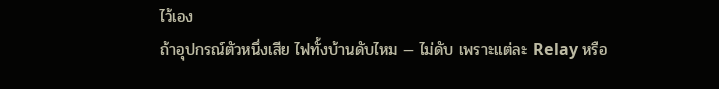ไว้เอง
ถ้าอุปกรณ์ตัวหนึ่งเสีย ไฟทั้งบ้านดับไหม — ไม่ดับ เพราะแต่ละ Relay หรือ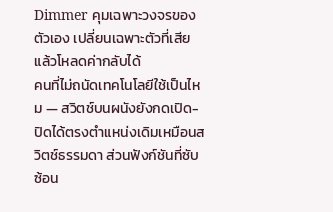Dimmer คุมเฉพาะวงจรของตัวเอง เปลี่ยนเฉพาะตัวที่เสียแล้วโหลดค่ากลับได้
คนที่ไม่ถนัดเทคโนโลยีใช้เป็นไหม — สวิตช์บนผนังยังกดเปิด-ปิดได้ตรงตำแหน่งเดิมเหมือนสวิตช์ธรรมดา ส่วนฟังก์ชันที่ซับซ้อน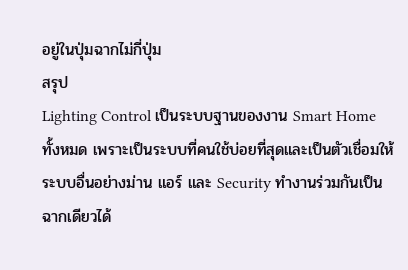อยู่ในปุ่มฉากไม่กี่ปุ่ม
สรุป
Lighting Control เป็นระบบฐานของงาน Smart Home ทั้งหมด เพราะเป็นระบบที่คนใช้บ่อยที่สุดและเป็นตัวเชื่อมให้ระบบอื่นอย่างม่าน แอร์ และ Security ทำงานร่วมกันเป็นฉากเดียวได้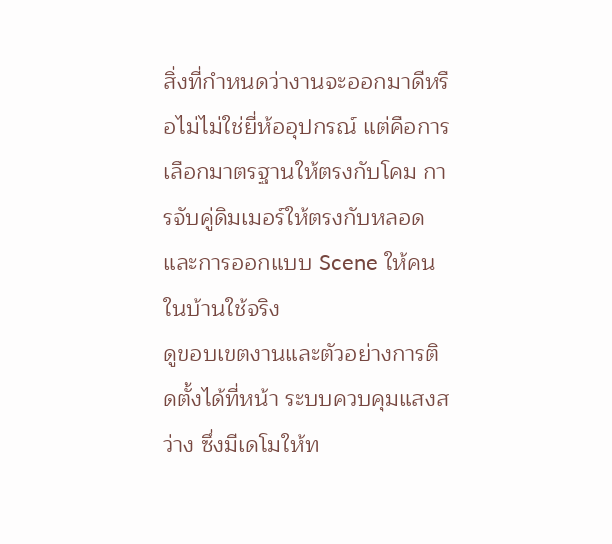สิ่งที่กำหนดว่างานจะออกมาดีหรือไม่ไม่ใช่ยี่ห้ออุปกรณ์ แต่คือการเลือกมาตรฐานให้ตรงกับโคม การจับคู่ดิมเมอร์ให้ตรงกับหลอด และการออกแบบ Scene ให้คนในบ้านใช้จริง
ดูขอบเขตงานและตัวอย่างการติดตั้งได้ที่หน้า ระบบควบคุมแสงสว่าง ซึ่งมีเดโมให้ท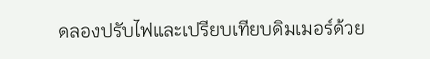ดลองปรับไฟและเปรียบเทียบดิมเมอร์ด้วย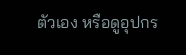ตัวเอง หรือดูอุปกร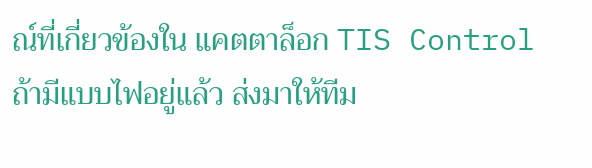ณ์ที่เกี่ยวข้องใน แคตตาล็อก TIS Control ถ้ามีแบบไฟอยู่แล้ว ส่งมาให้ทีม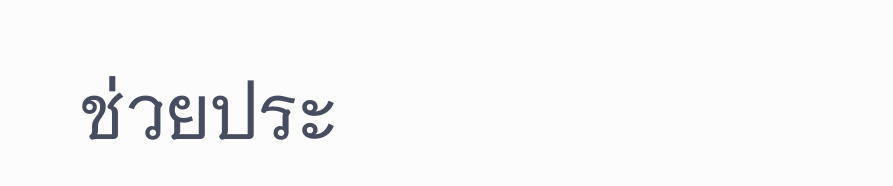ช่วยประ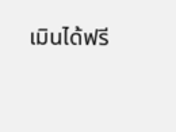เมินได้ฟรี